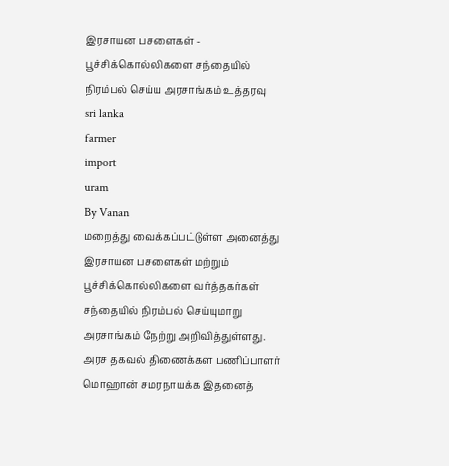இரசாயன பசளைகள் - பூச்சிக்கொல்லிகளை சந்தையில் நிரம்பல் செய்ய அரசாங்கம் உத்தரவு
sri lanka
farmer
import
uram
By Vanan
மறைத்து வைக்கப்பட்டுள்ள அனைத்து இரசாயன பசளைகள் மற்றும் பூச்சிக்கொல்லிகளை வர்த்தகர்கள் சந்தையில் நிரம்பல் செய்யுமாறு அரசாங்கம் நேற்று அறிவித்துள்ளது.
அரச தகவல் திணைக்கள பணிப்பாளர் மொஹான் சமரநாயக்க இதனைத்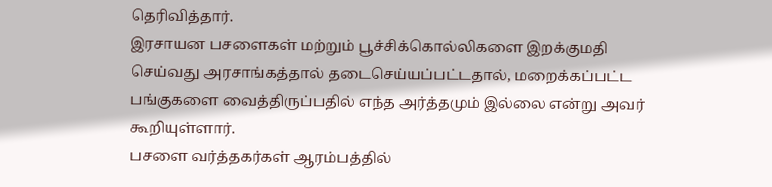தெரிவித்தார்.
இரசாயன பசளைகள் மற்றும் பூச்சிக்கொல்லிகளை இறக்குமதி செய்வது அரசாங்கத்தால் தடைசெய்யப்பட்டதால், மறைக்கப்பட்ட பங்குகளை வைத்திருப்பதில் எந்த அர்த்தமும் இல்லை என்று அவர் கூறியுள்ளார்.
பசளை வர்த்தகர்கள் ஆரம்பத்தில்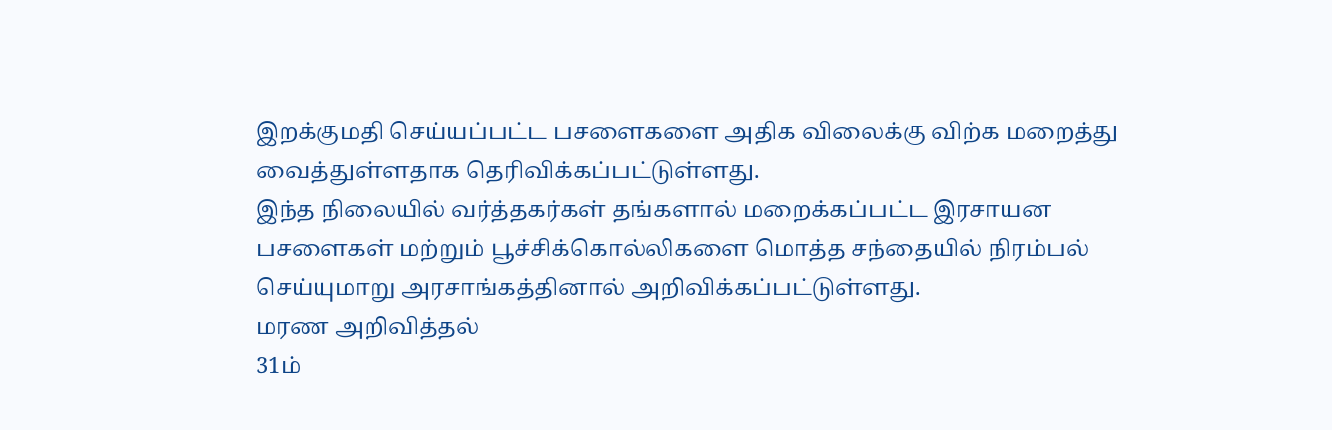இறக்குமதி செய்யப்பட்ட பசளைகளை அதிக விலைக்கு விற்க மறைத்து வைத்துள்ளதாக தெரிவிக்கப்பட்டுள்ளது.
இந்த நிலையில் வர்த்தகர்கள் தங்களால் மறைக்கப்பட்ட இரசாயன பசளைகள் மற்றும் பூச்சிக்கொல்லிகளை மொத்த சந்தையில் நிரம்பல் செய்யுமாறு அரசாங்கத்தினால் அறிவிக்கப்பட்டுள்ளது.
மரண அறிவித்தல்
31ம்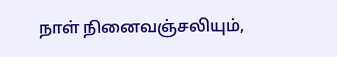நாள் நினைவஞ்சலியும்,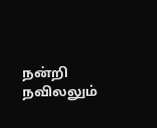நன்றி நவிலலும்